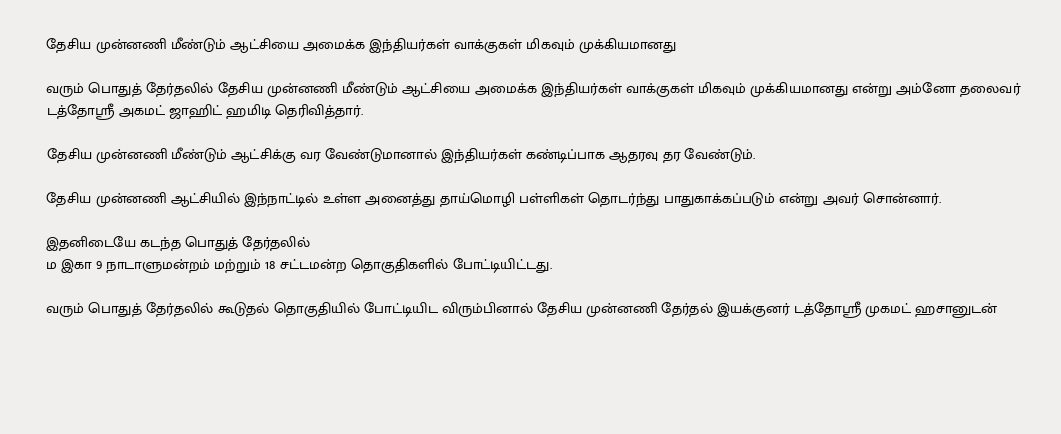தேசிய முன்னணி மீண்டும் ஆட்சியை அமைக்க இந்தியர்கள் வாக்குகள் மிகவும் முக்கியமானது

வரும் பொதுத் தேர்தலில் தேசிய முன்னணி மீண்டும் ஆட்சியை அமைக்க இந்தியர்கள் வாக்குகள் மிகவும் முக்கியமானது என்று அம்னோ தலைவர் டத்தோஸ்ரீ அகமட் ஜாஹிட் ஹமிடி தெரிவித்தார்.

தேசிய முன்னணி மீண்டும் ஆட்சிக்கு வர வேண்டுமானால் இந்தியர்கள் கண்டிப்பாக ஆதரவு தர வேண்டும்.

தேசிய முன்னணி ஆட்சியில் இந்நாட்டில் உள்ள அனைத்து தாய்மொழி பள்ளிகள் தொடர்ந்து பாதுகாக்கப்படும் என்று அவர் சொன்னார்.

இதனிடையே கடந்த பொதுத் தேர்தலில்
ம இகா 9 நாடாளுமன்றம் மற்றும் 18 சட்டமன்ற தொகுதிகளில் போட்டியிட்டது.

வரும் பொதுத் தேர்தலில் கூடுதல் தொகுதியில் போட்டியிட விரும்பினால் தேசிய முன்னணி தேர்தல் இயக்குனர் டத்தோஸ்ரீ முகமட் ஹசானுடன்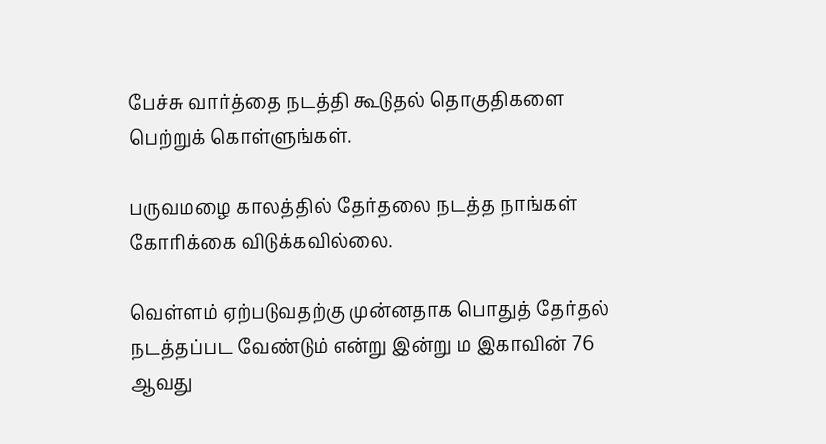பேச்சு வார்த்தை நடத்தி கூடுதல் தொகுதிகளை பெற்றுக் கொள்ளுங்கள்.

பருவமழை காலத்தில் தேர்தலை நடத்த நாங்கள் கோரிக்கை விடுக்கவில்லை.

வெள்ளம் ஏற்படுவதற்கு முன்னதாக பொதுத் தேர்தல் நடத்தப்பட வேண்டும் என்று இன்று ம இகாவின் 76 ஆவது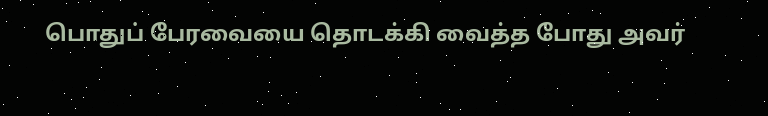பொதுப் பேரவையை தொடக்கி வைத்த போது அவர்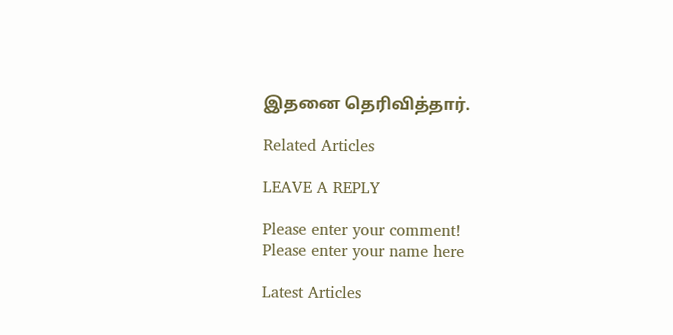இதனை தெரிவித்தார்.

Related Articles

LEAVE A REPLY

Please enter your comment!
Please enter your name here

Latest Articles